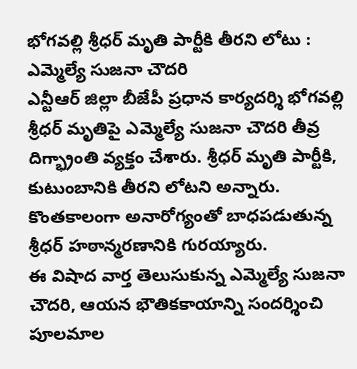భోగవల్లి శ్రీధర్ మృతి పార్టీకి తీరని లోటు : ఎమ్మెల్యే సుజనా చౌదరి
ఎన్టీఆర్ జిల్లా బీజేపీ ప్రధాన కార్యదర్శి భోగవల్లి శ్రీధర్ మృతిపై ఎమ్మెల్యే సుజనా చౌదరి తీవ్ర దిగ్భ్రాంతి వ్యక్తం చేశారు. శ్రీధర్ మృతి పార్టీకి, కుటుంబానికి తీరని లోటని అన్నారు.
కొంతకాలంగా అనారోగ్యంతో బాధపడుతున్న శ్రీధర్ హఠాన్మరణానికి గురయ్యారు.
ఈ విషాద వార్త తెలుసుకున్న ఎమ్మెల్యే సుజనా చౌదరి, ఆయన భౌతికకాయాన్ని సందర్శించి పూలమాల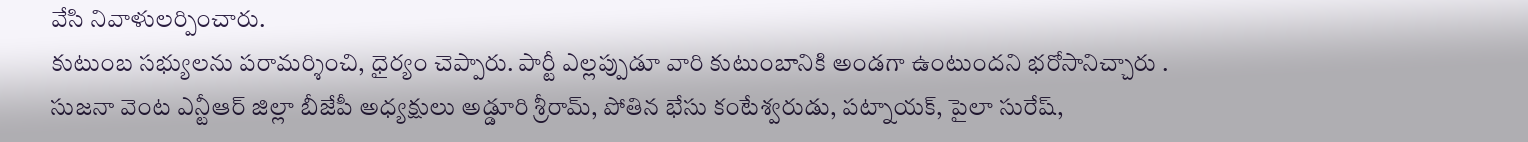వేసి నివాళులర్పించారు.
కుటుంబ సభ్యులను పరామర్శించి, ధైర్యం చెప్పారు. పార్టీ ఎల్లప్పుడూ వారి కుటుంబానికి అండగా ఉంటుందని భరోసానిచ్చారు .
సుజనా వెంట ఎన్టీఆర్ జిల్లా బీజేపీ అధ్యక్షులు అడ్డూరి శ్రీరామ్, పోతిన భేసు కంటేశ్వరుడు, పట్నాయక్, పైలా సురేష్,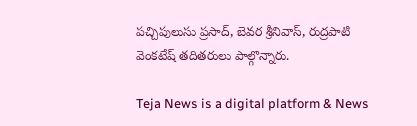పచ్చిపులుసు ప్రసాద్, బెవర శ్రీనివాస్, రుద్రపాటి వెంకటేష్ తదితరులు పాల్గొన్నారు.

Teja News is a digital platform & News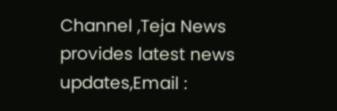Channel ,Teja News provides latest news updates,Email :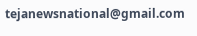tejanewsnational@gmail.com